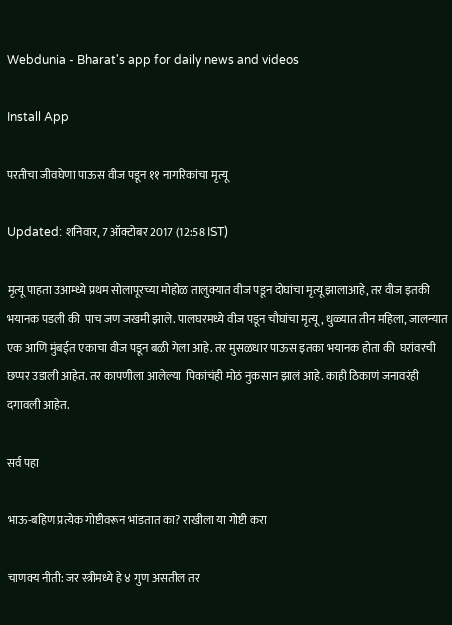Webdunia - Bharat's app for daily news and videos

Install App

परतीचा जीवघेणा पाऊस वीज पडून ११ नागरिकांचा मृत्यू

Updated: शनिवार, 7 ऑक्टोबर 2017 (12:58 IST)

मृत्यू पाहता उआम्ध्ये प्रथम सोलापूरच्या मोहोळ तालुक्यात वीज पडून दोघांचा मृत्यू झालाआहे, तर वीज इतकी भयानक पडली की  पाच जण जखमी झाले. पालघरमध्ये वीज पडून चौघांचा मृत्यू, धुळ्यात तीन महिला, जालन्यात एक आणि मुंबईत एकाचा वीज पडून बळी गेला आहे. तर मुसळधार पाऊस इतका भयानक होता की  घरांवरची छप्पर उडाली आहेत. तर कापणीला आलेल्या  पिकांचंही मोठं नुकसान झालं आहे. काही ठिकाणं जनावरंही दगावली आहेत.

सर्व पहा

भाऊ-बहिण प्रत्येक गोष्टीवरून भांडतात का? राखीला या गोष्टी करा

चाणक्य नीती: जर स्त्रीमध्ये हे ४ गुण असतील तर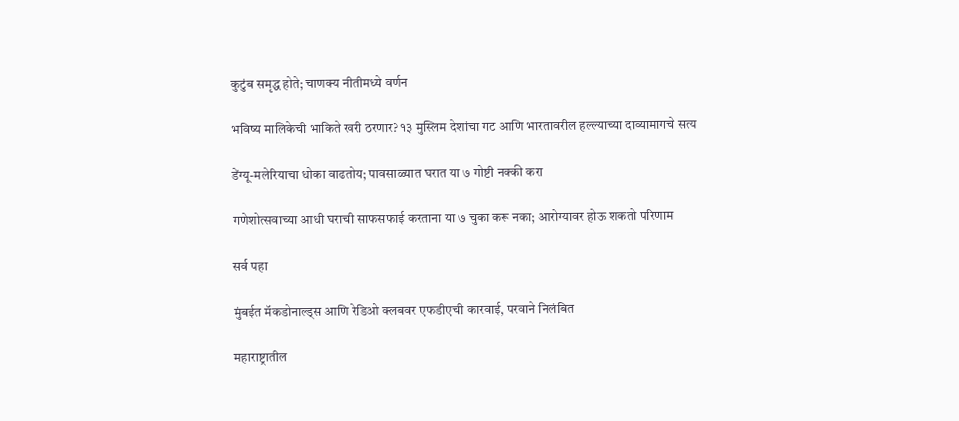कुटुंब समृद्ध होते; चाणक्य नीतीमध्ये वर्णन

भविष्य मालिकेची भाकिते खरी ठरणार? १३ मुस्लिम देशांचा गट आणि भारतावरील हल्ल्याच्या दाव्यामागचे सत्य

डेंग्यू-मलेरियाचा धोका वाढतोय; पावसाळ्यात घरात या ७ गोष्टी नक्की करा

गणेशोत्सवाच्या आधी घराची साफसफाई करताना या ७ चुका करू नका; आरोग्यावर होऊ शकतो परिणाम

सर्व पहा

मुंबईत मॅकडोनाल्ड्स आणि रेडिओ क्लबवर एफडीएची कारवाई, परवाने निलंबित

महाराष्ट्रातील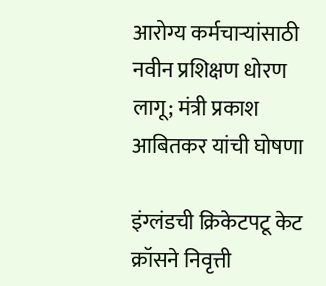आरोग्य कर्मचाऱ्यांसाठी नवीन प्रशिक्षण धोरण लागू; मंत्री प्रकाश आबितकर यांची घोषणा

इंग्लंडची क्रिकेटपटू केट क्रॉसने निवृत्ती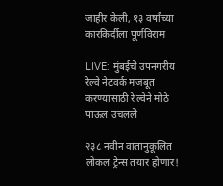जाहीर केली, १३ वर्षांच्या कारकिर्दीला पूर्णविराम

LIVE: मुंबईचे उपनगरीय रेल्वे नेटवर्क मजबूत करण्यासाठी रेल्वेने मोठे पाऊल उचलले

२३८ नवीन वातानुकूलित लोकल ट्रेन्स तयार होणार!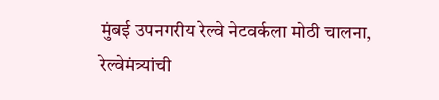मुंबई उपनगरीय रेल्वे नेटवर्कला मोठी चालना, रेल्वेमंत्र्यांची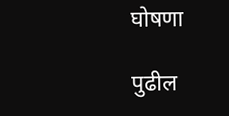घोषणा

पुढील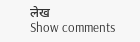लेख
Show comments